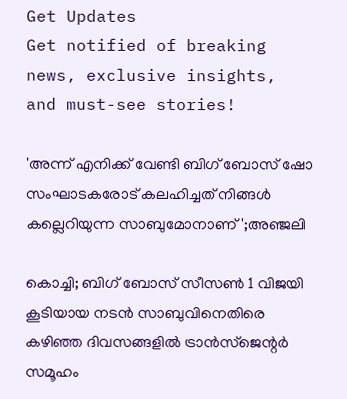Get Updates
Get notified of breaking news, exclusive insights, and must-see stories!

'അന്ന് എനിക്ക് വേണ്ടി ബിഗ് ബോസ് ഷോ സംഘാടകരോട് കലഹിച്ചത് നിങ്ങൾ കല്ലെറിയുന്ന സാബുമോനാണ്';അഞ്ജലി

കൊച്ചി; ബിഗ് ബോസ് സീസൺ 1 വിജയി കൂടിയായ നടൻ സാബുവിനെതിരെ കഴിഞ്ഞ ദിവസങ്ങളിൽ ട്രാൻസ്ജെന്റർ സമൂഹം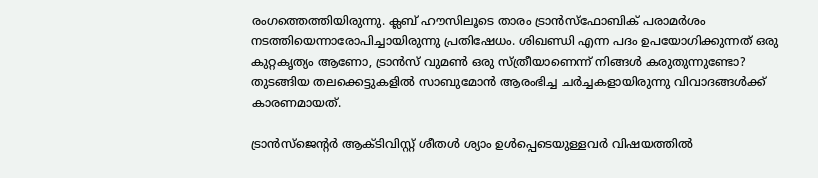രംഗത്തെത്തിയിരുന്നു. ക്ലബ് ഹൗസിലൂടെ താരം ട്രാൻസ്ഫോബിക് പരാമർശം നടത്തിയെന്നാരോപിച്ചായിരുന്നു പ്രതിഷേധം. ശിഖണ്ഡി എന്ന പദം ഉപയോഗിക്കുന്നത് ഒരു കുറ്റകൃത്യം ആണോ, ട്രാന്‍സ് വുമണ്‍ ഒരു സ്ത്രീയാണെന്ന് നിങ്ങള്‍ കരുതുന്നുണ്ടോ? തുടങ്ങിയ തലക്കെട്ടുകളില്‍ സാബുമോന്‍ ആരംഭിച്ച ചർച്ചകളായിരുന്നു വിവാദങ്ങൾക്ക് കാരണമായത്.

ട്രാൻസ്ജെന്റർ ആക്ടിവിസ്റ്റ് ശീതൾ ശ്യാം ഉൾപ്പെടെയുള്ളവർ വിഷയത്തിൽ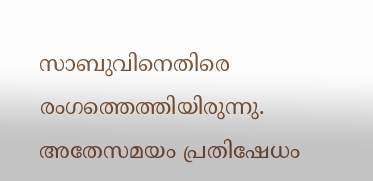സാബുവിനെതിരെ രംഗത്തെത്തിയിരുന്നു. അതേസമയം പ്രതിഷേധം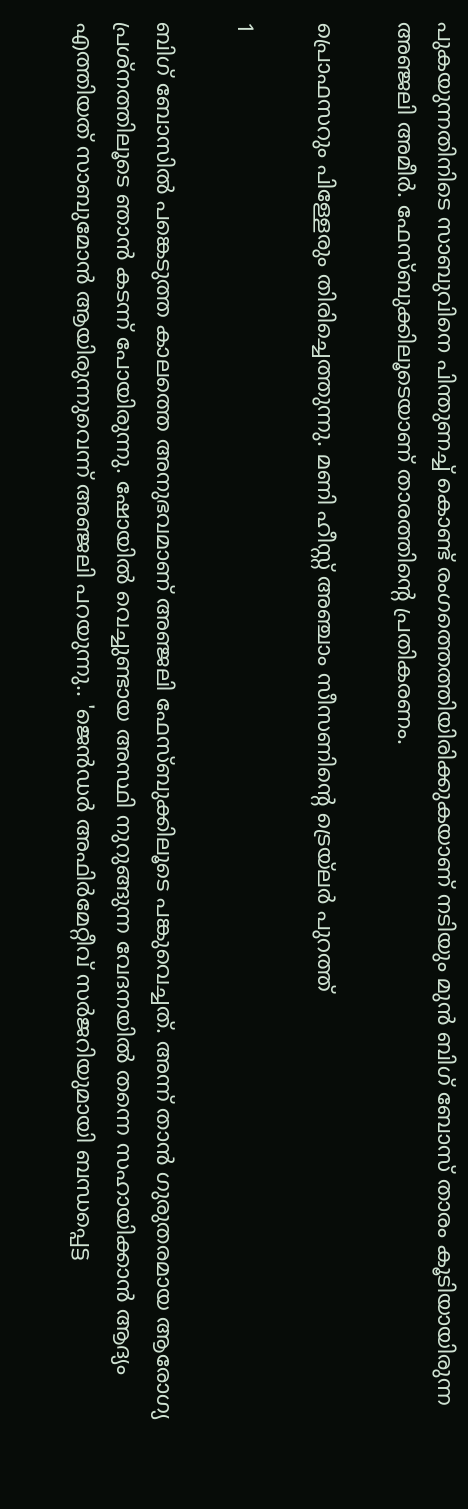പുകയുന്നതിനിടെ സാബുവിനെ പിന്തുണച്ച് കൊണ്ട് രംഗത്തെത്തിയിരിക്കുകയാണ് നടിയും മുൻ ബിഗ് ബോസ് താരം കൂടിയായിരുന്ന അഞ്ജലി അമീർ. ഫേസ്ബുക്കിലൂടെയാണ് താരത്തിന്റെ പ്രതികരണം.

പ്രൊഫസറും പിള്ളേരും തിരിച്ചെത്തുന്നു. മണി ഹീസ്റ്റ് അഞ്ചാം സീസണിന്റെ ട്രെയ്‌ലര്‍ പുറത്ത്‌

1

ബിഗ് ബോസിൽ പങ്കെടുത്ത കാലത്തെ അനുഭവമാണ് അഞ്ജലി ഫേസ്ബുക്കിലൂടെ പങ്കുവെച്ചത്. അന്ന് താൻ ഗുരുതരമായ ആരോഗ്യ പ്രശ്നത്തിലൂടെ ഞാൻ കടന്ന് പോയിരുന്നു. ഷോയിൽ വെച്ചുണ്ടായ അസ്ഥി നുറുങ്ങുന്ന വേദനയിൽ തന്നെ സഹായിക്കാൻ ആദ്യം എത്തിയത് സാബുമോൻ ആയിരുന്നുവെന്ന് അഞ്ജലി പറയുന്നു.. 'ജെൻഡർ അഫിർമേറ്റീവ് സർജറിയുമായി ബന്ധപ്പെട്ട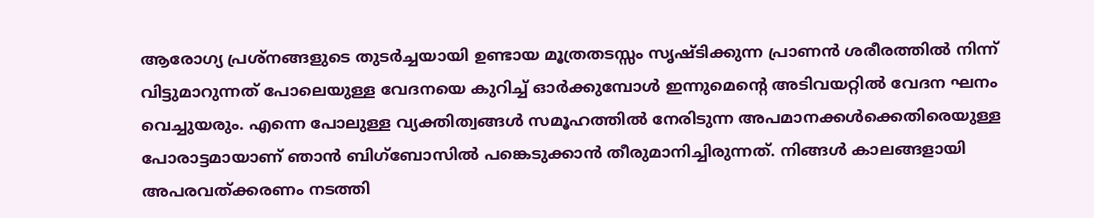ആരോഗ്യ പ്രശ്നങ്ങളുടെ തുടർച്ചയായി ഉണ്ടായ മൂത്രതടസ്സം സൃഷ്ടിക്കുന്ന പ്രാണൻ ശരീരത്തിൽ നിന്ന് വിട്ടുമാറുന്നത് പോലെയുള്ള വേദനയെ കുറിച്ച് ഓർക്കുമ്പോൾ ഇന്നുമെൻ്റെ അടിവയറ്റിൽ വേദന ഘനം വെച്ചുയരും. എന്നെ പോലുള്ള വ്യക്തിത്വങ്ങൾ സമൂഹത്തിൽ നേരിടുന്ന അപമാനക്കൾക്കെതിരെയുള്ള പോരാട്ടമായാണ് ഞാൻ ബിഗ്ബോസിൽ പങ്കെടുക്കാൻ തീരുമാനിച്ചിരുന്നത്. നിങ്ങൾ കാലങ്ങളായി അപരവത്ക്കരണം നടത്തി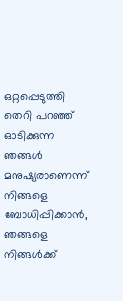ഒറ്റപ്പെടുത്തി തെറി പറഞ്ഞ് ഓടിക്കുന്ന ഞങ്ങൾ മനുഷ്യരാണെന്ന് നിങ്ങളെ ബോധിപ്പിക്കാൻ, ഞങ്ങളെ നിങ്ങൾക്ക്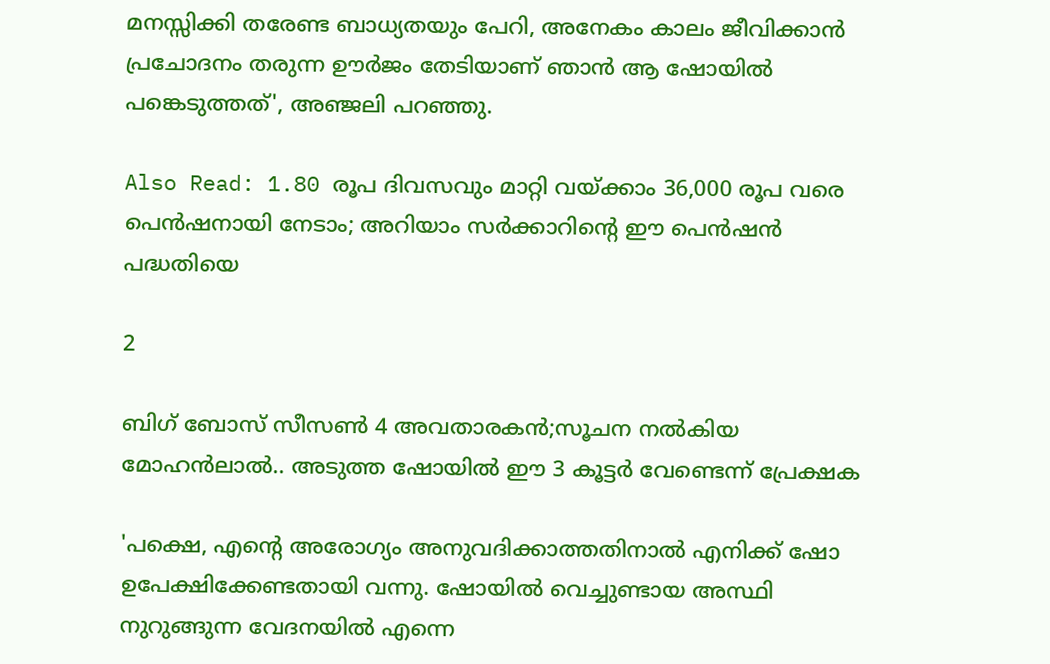മനസ്സിക്കി തരേണ്ട ബാധ്യതയും പേറി, അനേകം കാലം ജീവിക്കാൻ പ്രചോദനം തരുന്ന ഊർജം തേടിയാണ് ഞാൻ ആ ഷോയിൽ പങ്കെടുത്തത്', അഞ്ജലി പറഞ്ഞു.

Also Read: 1.80 രൂപ ദിവസവും മാറ്റി വയ്ക്കാം 36,000 രൂപ വരെ പെന്‍ഷനായി നേടാം; അറിയാം സര്‍ക്കാറിന്റെ ഈ പെന്‍ഷന്‍ പദ്ധതിയെ

2

ബിഗ് ബോസ് സീസൺ 4 അവതാരകൻ;സൂചന നൽകിയ മോഹൻലാൽ.. അടുത്ത ഷോയിൽ ഈ 3 കൂട്ടർ വേണ്ടെന്ന് പ്രേക്ഷക

'പക്ഷെ, എൻ്റെ അരോഗ്യം അനുവദിക്കാത്തതിനാൽ എനിക്ക് ഷോ ഉപേക്ഷിക്കേണ്ടതായി വന്നു. ഷോയിൽ വെച്ചുണ്ടായ അസ്ഥി നുറുങ്ങുന്ന വേദനയിൽ എന്നെ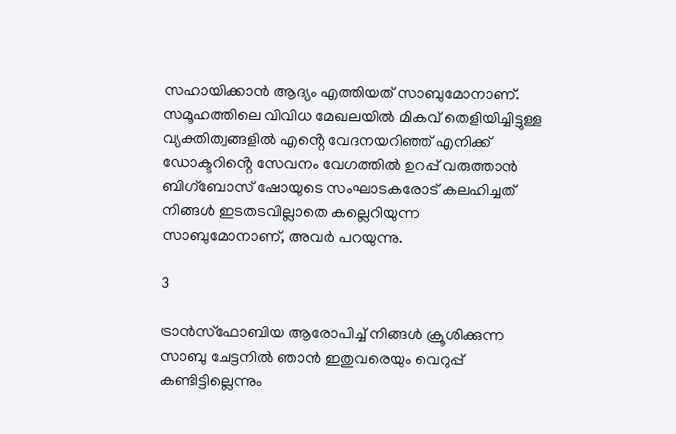സഹായിക്കാൻ ആദ്യം എത്തിയത് സാബുമോനാണ്. സമൂഹത്തിലെ വിവിധ മേഖലയിൽ മികവ് തെളിയിച്ചിട്ടുള്ള വ്യക്തിത്വങ്ങളിൽ എൻ്റെ വേദനയറിഞ്ഞ് എനിക്ക് ഡോക്ടറിൻ്റെ സേവനം വേഗത്തിൽ ഉറപ്പ് വരുത്താൻ ബിഗ്ബോസ് ഷോയുടെ സംഘാടകരോട് കലഹിച്ചത് നിങ്ങൾ ഇടതടവില്ലാതെ കല്ലെറിയുന്ന സാബുമോനാണ്, അവർ പറയുന്നു.

3

ട്രാൻസ്ഫോബിയ ആരോപിച്ച് നിങ്ങൾ ക്രൂശിക്കുന്ന സാബു ചേട്ടനിൽ ഞാൻ ഇതുവരെയും വെറുപ്പ് കണ്ടിട്ടില്ലെന്നും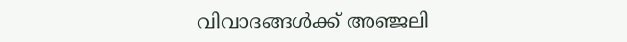വിവാദങ്ങൾക്ക് അഞ്ജലി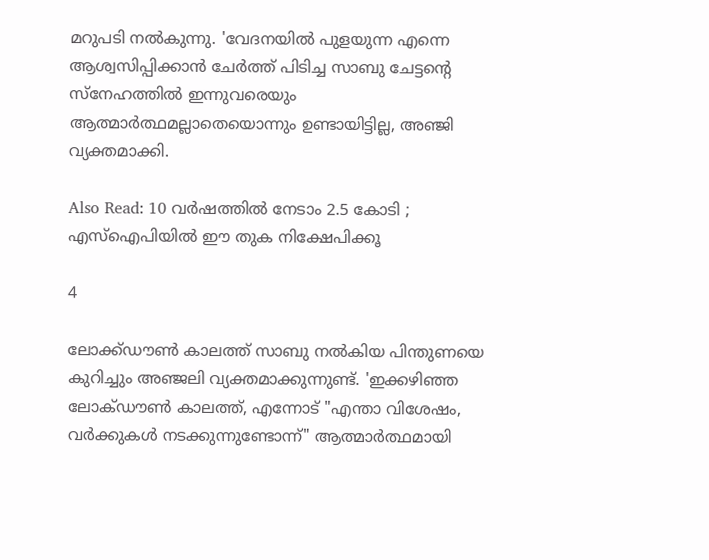മറുപടി നൽകുന്നു. 'വേദനയിൽ പുളയുന്ന എന്നെ ആശ്വസിപ്പിക്കാൻ ചേർത്ത് പിടിച്ച സാബു ചേട്ടൻ്റെ സ്നേഹത്തിൽ ഇന്നുവരെയും ആത്മാർത്ഥമല്ലാതെയൊന്നും ഉണ്ടായിട്ടില്ല, അഞ്ജി വ്യക്തമാക്കി.

Also Read: 10 വര്‍ഷത്തില്‍ നേടാം 2.5 കോടി ; എസ്‌ഐപിയില്‍ ഈ തുക നിക്ഷേപിക്കൂ

4

ലോക്ക്ഡൗൺ കാലത്ത് സാബു നൽകിയ പിന്തുണയെ കുറിച്ചും അഞ്ജലി വ്യക്തമാക്കുന്നുണ്ട്. 'ഇക്കഴിഞ്ഞ ലോക്ഡൗൺ കാലത്ത്, എന്നോട് "എന്താ വിശേഷം, വർക്കുകൾ നടക്കുന്നുണ്ടോന്ന്" ആത്മാർത്ഥമായി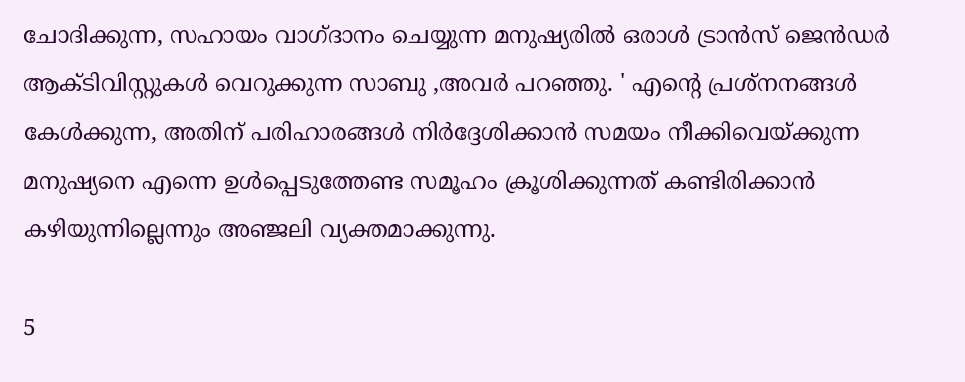ചോദിക്കുന്ന, സഹായം വാഗ്ദാനം ചെയ്യുന്ന മനുഷ്യരിൽ ഒരാൾ ട്രാൻസ് ജെൻഡർ ആക്ടിവിസ്റ്റുകൾ വെറുക്കുന്ന സാബു ,അവർ പറഞ്ഞു. ' എൻ്റെ പ്രശ്നനങ്ങൾ കേൾക്കുന്ന, അതിന് പരിഹാരങ്ങൾ നിർദ്ദേശിക്കാൻ സമയം നീക്കിവെയ്ക്കുന്ന മനുഷ്യനെ എന്നെ ഉൾപ്പെടുത്തേണ്ട സമൂഹം ക്രൂശിക്കുന്നത് കണ്ടിരിക്കാൻ കഴിയുന്നില്ലെന്നും അഞ്ജലി വ്യക്തമാക്കുന്നു.

5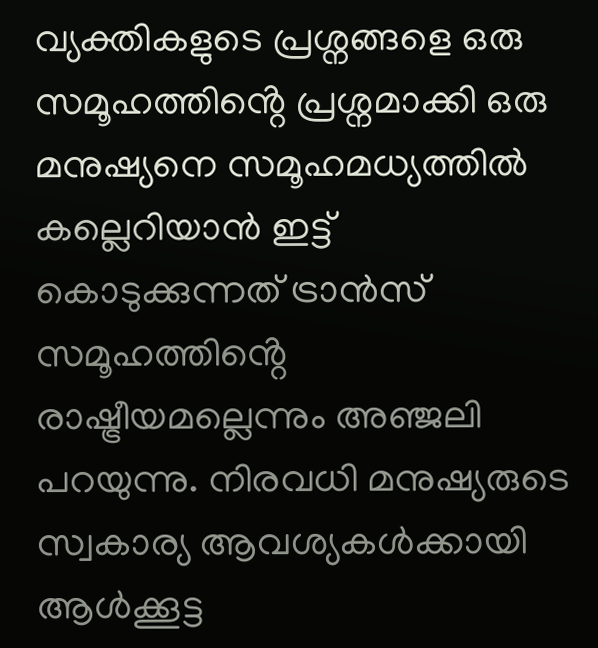വ്യക്തികളുടെ പ്രശ്നങ്ങളെ ഒരു സമൂഹത്തിൻ്റെ പ്രശ്നമാക്കി ഒരു മനുഷ്യനെ സമൂഹമധ്യത്തിൽ കല്ലെറിയാൻ ഇട്ട് കൊടുക്കുന്നത് ട്രാൻസ് സമൂഹത്തിൻ്റെ രാഷ്ട്രീയമല്ലെന്നും അഞ്ജലി പറയുന്നു. നിരവധി മനുഷ്യരുടെ സ്വകാര്യ ആവശ്യകൾക്കായി ആൾക്കൂട്ട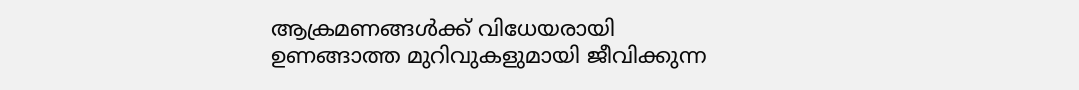ആക്രമണങ്ങൾക്ക് വിധേയരായി ഉണങ്ങാത്ത മുറിവുകളുമായി ജീവിക്കുന്ന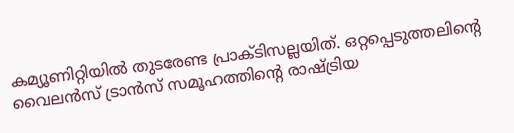കമ്യൂണിറ്റിയിൽ തുടരേണ്ട പ്രാക്ടിസല്ലയിത്. ഒറ്റപ്പെടുത്തലിൻ്റെ വൈലൻസ് ട്രാൻസ് സമൂഹത്തിൻ്റെ രാഷ്ട്രിയ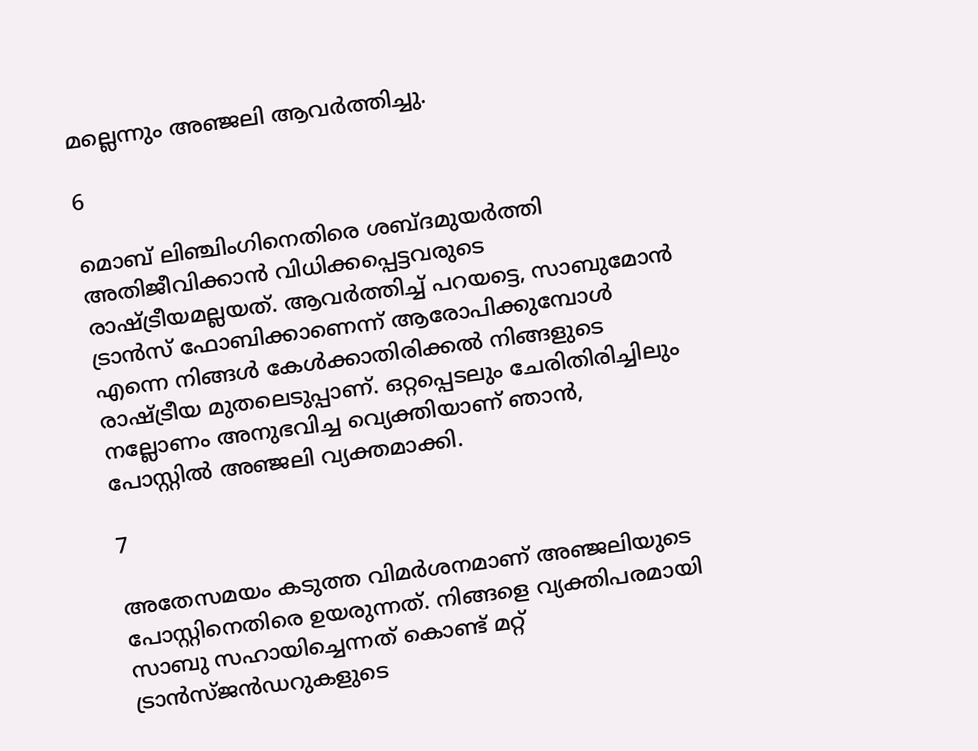മല്ലെന്നും അഞ്ജലി ആവർത്തിച്ചു.

6

മൊബ് ലിഞ്ചിംഗിനെതിരെ ശബ്ദമുയർത്തി അതിജീവിക്കാൻ വിധിക്കപ്പെട്ടവരുടെ രാഷ്ട്രീയമല്ലയത്. ആവർത്തിച്ച് പറയട്ടെ, സാബുമോൻ ട്രാൻസ് ഫോബിക്കാണെന്ന് ആരോപിക്കുമ്പോൾ എന്നെ നിങ്ങൾ കേൾക്കാതിരിക്കൽ നിങ്ങളുടെ രാഷ്ട്രീയ മുതലെടുപ്പാണ്. ഒറ്റപ്പെടലും ചേരിതിരിച്ചിലും നല്ലോണം അനുഭവിച്ച വ്യെക്തിയാണ് ഞാൻ, പോസ്റ്റിൽ അഞ്ജലി വ്യക്തമാക്കി.

7

അതേസമയം കടുത്ത വിമർശനമാണ് അഞ്ജലിയുടെ പോസ്റ്റിനെതിരെ ഉയരുന്നത്. നിങ്ങളെ വ്യക്തിപരമായി സാബു സഹായിച്ചെന്നത് കൊണ്ട് മറ്റ് ട്രാൻസ്ജൻഡറുകളുടെ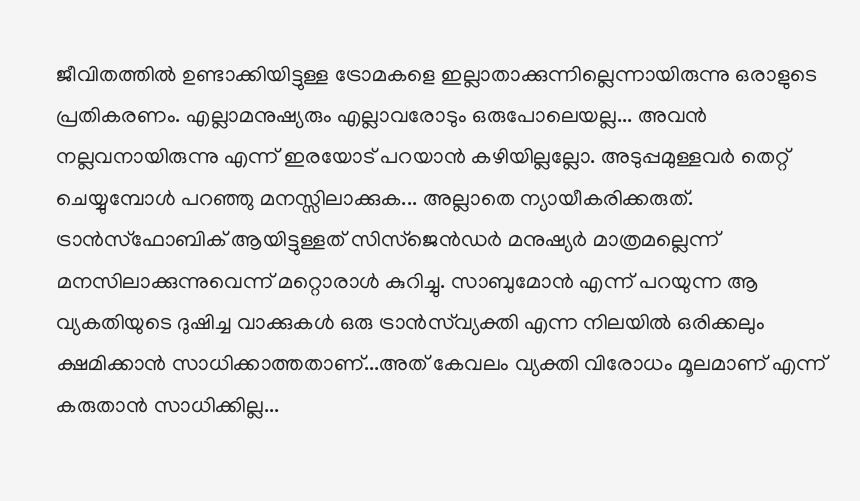ജീവിതത്തിൽ ഉണ്ടാക്കിയിട്ടുള്ള ട്രോമകളെ ഇല്ലാതാക്കുന്നില്ലെന്നായിരുന്നു ഒരാളുടെ പ്രതികരണം. എല്ലാമനുഷ്യരും എല്ലാവരോടും ഒരുപോലെയല്ല... അവൻ നല്ലവനായിരുന്നു എന്ന് ഇരയോട് പറയാൻ കഴിയില്ലല്ലോ. അടുപ്പമുള്ളവർ തെറ്റ് ചെയ്യുമ്പോൾ പറഞ്ഞു മനസ്സിലാക്കുക... അല്ലാതെ ന്യായീകരിക്കരുത്. ട്രാൻസ്‌ഫോബിക് ആയിട്ടുള്ളത് സിസ്ജെൻഡർ മനുഷ്യർ മാത്രമല്ലെന്ന് മനസിലാക്കുന്നുവെന്ന് മറ്റൊരാൾ കുറിച്ചു. സാബുമോൻ എന്ന് പറയുന്ന ആ വ്യകതിയുടെ ദുഷിച്ച വാക്കുകൾ ഒരു ട്രാൻസ്‌വ്യക്തി എന്ന നിലയിൽ ഒരിക്കലും ക്ഷമിക്കാൻ സാധിക്കാത്തതാണ്...അത് കേവലം വ്യക്തി വിരോധം മൂലമാണ് എന്ന് കരുതാൻ സാധിക്കില്ല...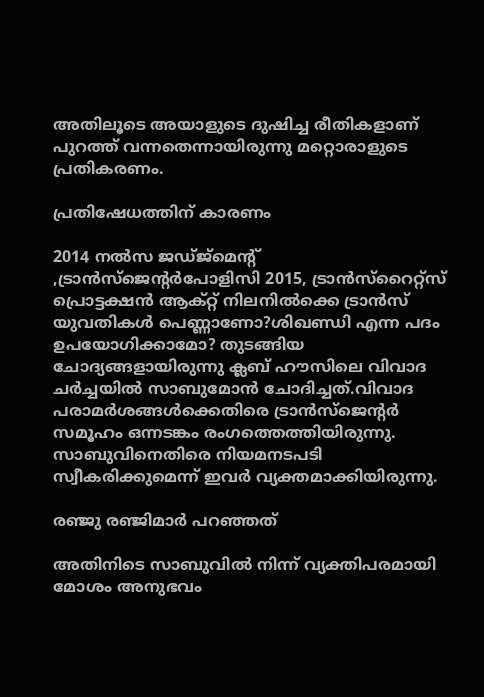അതിലൂടെ അയാളുടെ ദുഷിച്ച രീതികളാണ് പുറത്ത് വന്നതെന്നായിരുന്നു മറ്റൊരാളുടെ പ്രതികരണം.

പ്രതിഷേധത്തിന് കാരണം

2014 നല്‍സ ജഡ്ജ്‌മെന്റ് ,ട്രാന്‍സ്‌ജെന്റര്‍പോളിസി 2015, ട്രാന്‍സ്‌റൈറ്റ്‌സ് പ്രൊട്ടക്ഷന്‍ ആക്റ്റ് നിലനില്‍ക്കെ ട്രാന്‍സ് യുവതികള്‍ പെണ്ണാണോ?ശിഖണ്ഡി എന്ന പദം ഉപയോഗിക്കാമോ? തുടങ്ങിയ ചോദ്യങ്ങളായിരുന്നു ക്ലബ് ഹൗസിലെ വിവാദ ചർച്ചയിൽ സാബുമോൻ ചോദിച്ചത്.വിവാദ പരാമർശങ്ങൾക്കെതിരെ ട്രാൻസ്ജെന്റർ സമൂഹം ഒന്നടങ്കം രംഗത്തെത്തിയിരുന്നു. സാബുവിനെതിരെ നിയമനടപടി സ്വീകരിക്കുമെന്ന് ഇവർ വ്യക്തമാക്കിയിരുന്നു.

രഞ്ജു രഞ്ജിമാർ പറഞ്ഞത്

അതിനിടെ സാബുവിൽ നിന്ന് വ്യക്തിപരമായി മോശം അനുഭവം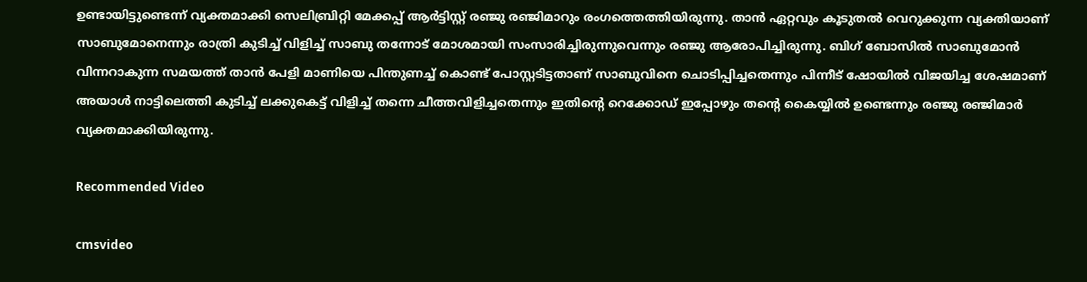ഉണ്ടായിട്ടുണ്ടെന്ന് വ്യക്തമാക്കി സെലിബ്രിറ്റി മേക്കപ്പ് ആർട്ടിസ്റ്റ് രഞ്ജു രഞ്ജിമാറും രംഗത്തെത്തിയിരുന്നു. താൻ ഏറ്റവും കൂടുതൽ വെറുക്കുന്ന വ്യക്തിയാണ് സാബുമോനെന്നും രാത്രി കുടിച്ച് വിളിച്ച് സാബു തന്നോട് മോശമായി സംസാരിച്ചിരുന്നുവെന്നും രഞ്ജു ആരോപിച്ചിരുന്നു. ബിഗ് ബോസിൽ സാബുമോൻ വിന്നറാകുന്ന സമയത്ത് താൻ പേളി മാണിയെ പിന്തുണച്ച് കൊണ്ട് പോസ്റ്റടിട്ടതാണ് സാബുവിനെ ചൊടിപ്പിച്ചതെന്നും പിന്നീട് ഷോയിൽ വിജയിച്ച ശേഷമാണ് അയാൾ നാട്ടിലെത്തി കുടിച്ച് ലക്കുകെട്ട് വിളിച്ച് തന്നെ ചീത്തവിളിച്ചതെന്നും ഇതിന്റെ റെക്കോഡ് ഇപ്പോഴും തന്റെ കൈയ്യിൽ ഉണ്ടെന്നും രഞ്ജു രഞ്ജിമാർ വ്യക്തമാക്കിയിരുന്നു.

Recommended Video

cmsvideo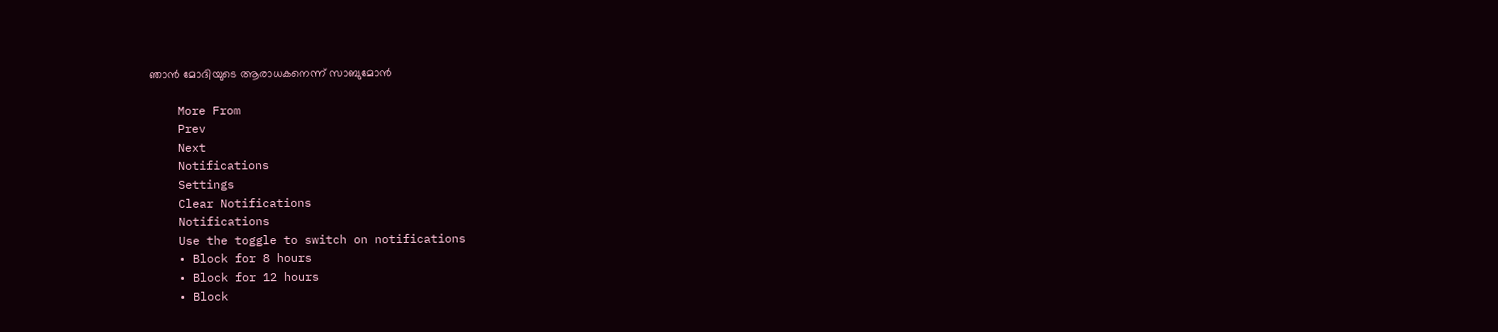ഞാന്‍ മോദിയുടെ ആരാധകനെന്ന് സാബുമോന്‍

    More From
    Prev
    Next
    Notifications
    Settings
    Clear Notifications
    Notifications
    Use the toggle to switch on notifications
    • Block for 8 hours
    • Block for 12 hours
    • Block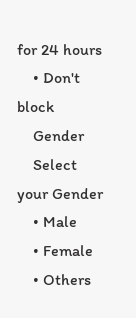for 24 hours
    • Don't block
    Gender
    Select your Gender
    • Male
    • Female
    • Others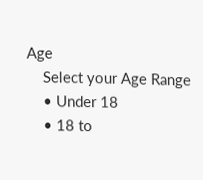Age
    Select your Age Range
    • Under 18
    • 18 to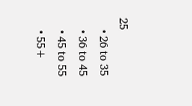25
    • 26 to 35
    • 36 to 45
    • 45 to 55
    • 55+